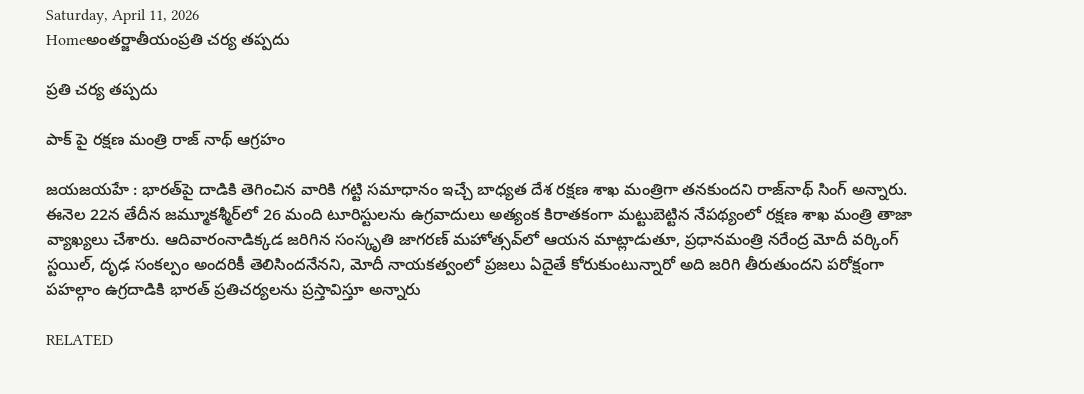Saturday, April 11, 2026
Homeఅంతర్జాతీయంప్రతి చర్య తప్పదు

ప్రతి చర్య తప్పదు

పాక్ పై రక్షణ మంత్రి రాజ్ నాథ్ ఆగ్రహం

జయజయహే : భారత్‌పై దాడికి తెగించిన వారికి గట్టి సమాధానం ఇచ్చే బాధ్యత దేశ రక్షణ శాఖ మంత్రిగా తనకుందని రాజ్‌నాథ్ సింగ్ అన్నారు. ఈనెల 22న తేదీన జమ్మూకశ్మీర్‌లో 26 మంది టూరిస్టులను ఉగ్రవాదులు అత్యంక కిరాతకంగా మట్టుబెట్టిన నేపథ్యంలో రక్షణ శాఖ మంత్రి తాజా వ్యాఖ్యలు చేశారు. ఆదివారంనాడిక్కడ జరిగిన సంస్కృతి జాగరణ్ మహోత్సవ్‌లో ఆయన మాట్లాడుతూ, ప్రధానమంత్రి నరేంద్ర మోదీ వర్కింగ్ స్టయిల్, దృఢ సంకల్పం అందరికీ తెలిసిందనేనని, మోదీ నాయకత్వంలో ప్రజలు ఏదైతే కోరుకుంటున్నారో అది జరిగి తీరుతుందని పరోక్షంగా పహల్గాం ఉగ్రదాడికి భారత్ ప్రతిచర్యలను ప్రస్తావిస్తూ అన్నారు

RELATED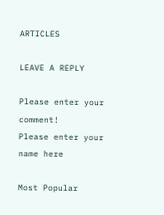ARTICLES

LEAVE A REPLY

Please enter your comment!
Please enter your name here

Most Popular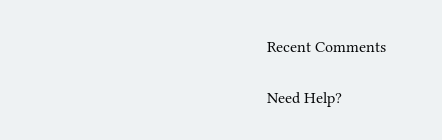Recent Comments

Need Help?